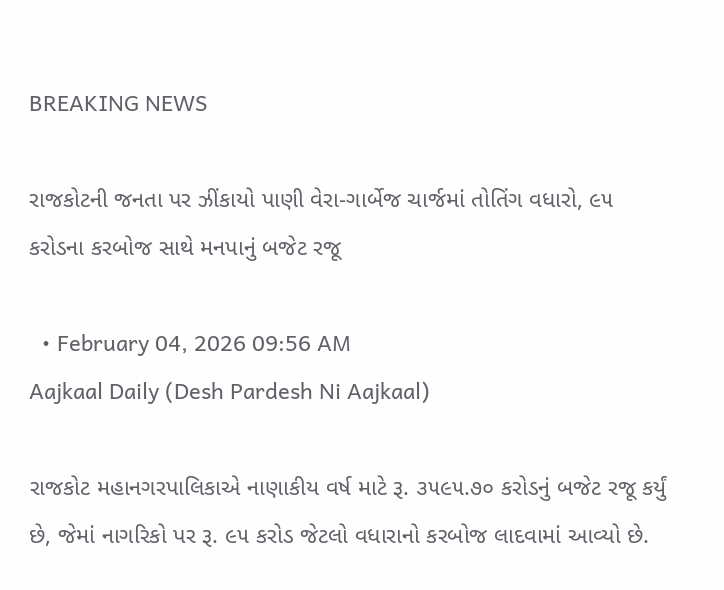BREAKING NEWS

રાજકોટની જનતા પર ઝીંકાયો પાણી વેરા-ગાર્બેજ ચાર્જમાં તોતિંગ વધારો, ૯૫ કરોડના કરબોજ સાથે મનપાનું બજેટ રજૂ

  • February 04, 2026 09:56 AM
Aajkaal Daily (Desh Pardesh Ni Aajkaal)

રાજકોટ મહાનગરપાલિકાએ નાણાકીય વર્ષ માટે રૂ. ૩૫૯૫.૭૦ કરોડનું બજેટ રજૂ કર્યું છે, જેમાં નાગરિકો પર રૂ. ૯૫ કરોડ જેટલો વધારાનો કરબોજ લાદવામાં આવ્યો છે.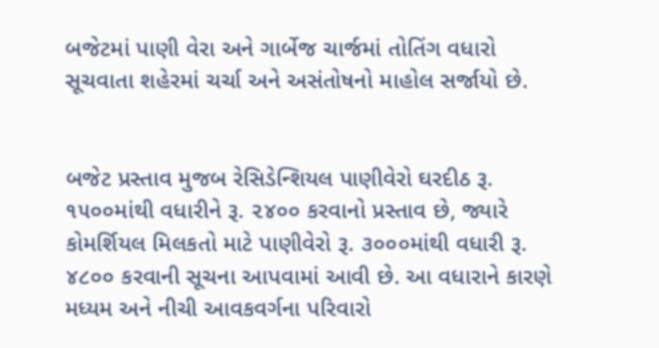બજેટમાં પાણી વેરા અને ગાર્બેજ ચાર્જમાં તોતિંગ વધારો સૂચવાતા શહેરમાં ચર્ચા અને અસંતોષનો માહોલ સર્જાયો છે.


બજેટ પ્રસ્તાવ મુજબ રેસિડેન્શિયલ પાણીવેરો ઘરદીઠ રૂ. ૧૫૦૦માંથી વધારીને રૂ. ૨૪૦૦ કરવાનો પ્રસ્તાવ છે, જ્યારે કોમર્શિયલ મિલકતો માટે પાણીવેરો રૂ. ૩૦૦૦માંથી વધારી રૂ. ૪૮૦૦ કરવાની સૂચના આપવામાં આવી છે. આ વધારાને કારણે મધ્યમ અને નીચી આવકવર્ગના પરિવારો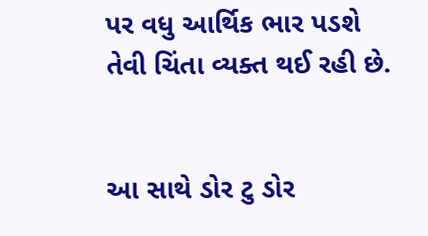પર વધુ આર્થિક ભાર પડશે તેવી ચિંતા વ્યક્ત થઈ રહી છે.


આ સાથે ડોર ટુ ડોર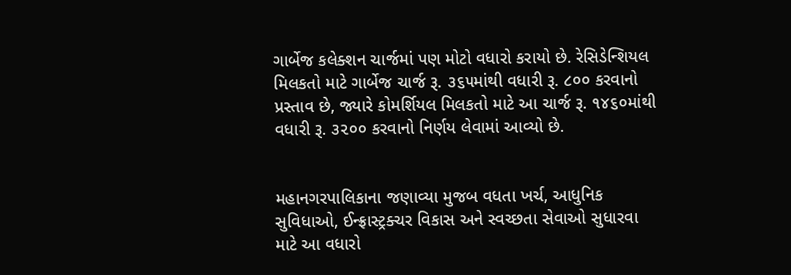ગાર્બેજ કલેક્શન ચાર્જમાં પણ મોટો વધારો કરાયો છે. રેસિડેન્શિયલ મિલકતો માટે ગાર્બેજ ચાર્જ રૂ. ૩૬૫માંથી વધારી રૂ. ૮૦૦ કરવાનો પ્રસ્તાવ છે, જ્યારે કોમર્શિયલ મિલકતો માટે આ ચાર્જ રૂ. ૧૪૬૦માંથી વધારી રૂ. ૩૨૦૦ કરવાનો નિર્ણય લેવામાં આવ્યો છે.


મહાનગરપાલિકાના જણાવ્યા મુજબ વધતા ખર્ચ, આધુનિક સુવિધાઓ, ઈન્ફ્રાસ્ટ્રક્ચર વિકાસ અને સ્વચ્છતા સેવાઓ સુધારવા માટે આ વધારો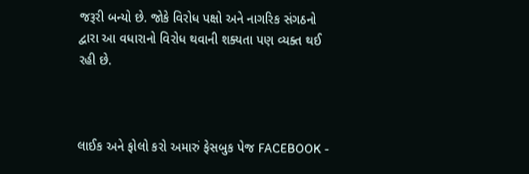જરૂરી બન્યો છે. જોકે વિરોધ પક્ષો અને નાગરિક સંગઠનો દ્વારા આ વધારાનો વિરોધ થવાની શક્યતા પણ વ્યક્ત થઈ રહી છે.



લાઈક અને ફોલો કરો અમારું ફેસબુક પેજ FACEBOOK -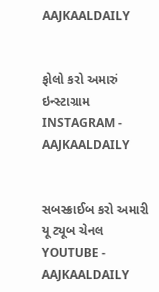AAJKAALDAILY


ફોલો કરો અમારું ઇન્સ્ટાગ્રામ INSTAGRAM - AAJKAALDAILY


સબસ્ક્રાઈબ કરો અમારી યૂ ટ્યૂબ ચેનલ YOUTUBE - AAJKAALDAILY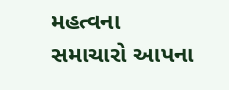મહત્વના સમાચારો આપના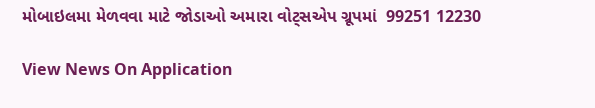મોબાઇલમા મેળવવા માટે જોડાઓ અમારા વોટ્સએપ ગ્રૂપમાં  99251 12230

View News On Application